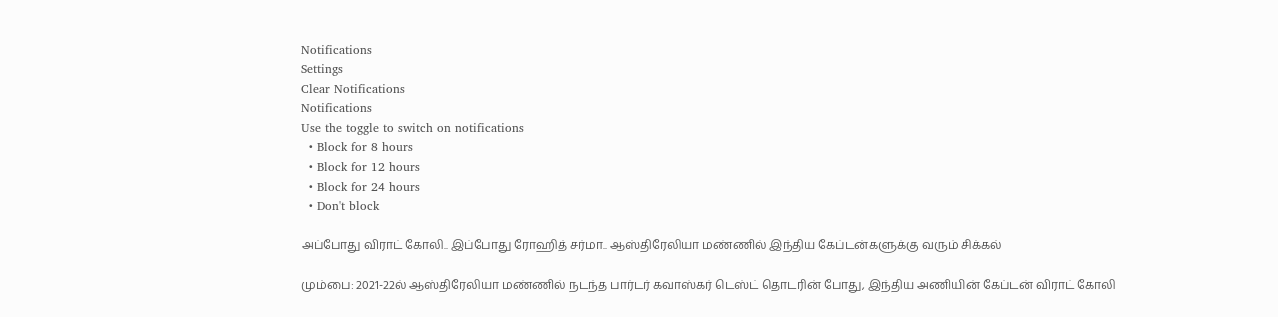Notifications
Settings
Clear Notifications
Notifications
Use the toggle to switch on notifications
  • Block for 8 hours
  • Block for 12 hours
  • Block for 24 hours
  • Don't block

அப்போது விராட் கோலி.. இப்போது ரோஹித் சர்மா.. ஆஸ்திரேலியா மண்ணில் இந்திய கேப்டன்களுக்கு வரும் சிக்கல்

மும்பை: 2021-22ல் ஆஸ்திரேலியா மண்ணில் நடந்த பார்டர் கவாஸ்கர் டெஸ்ட் தொடரின் போது, இந்திய அணியின் கேப்டன் விராட் கோலி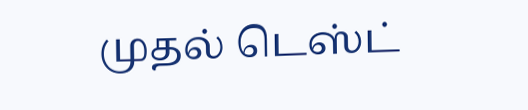முதல் டெஸ்ட்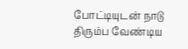போட்டியுடன் நாடு திரும்ப வேண்டிய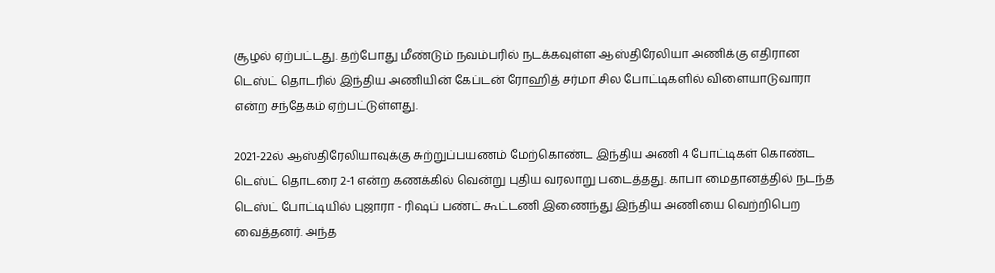சூழல் ஏற்பட்டது. தற்போது மீண்டும் நவம்பரில் நடக்கவுள்ள ஆஸ்திரேலியா அணிக்கு எதிரான டெஸ்ட் தொடரில் இந்திய அணியின் கேப்டன் ரோஹித் சர்மா சில போட்டிகளில் விளையாடுவாரா என்ற சந்தேகம் ஏற்பட்டுள்ளது.

2021-22ல் ஆஸ்திரேலியாவுக்கு சுற்றுப்பயணம் மேற்கொண்ட இந்திய அணி 4 போட்டிகள் கொண்ட டெஸ்ட் தொடரை 2-1 என்ற கணக்கில் வென்று புதிய வரலாறு படைத்தது. காபா மைதானத்தில் நடந்த டெஸ்ட் போட்டியில் புஜாரா - ரிஷப் பண்ட் கூட்டணி இணைந்து இந்திய அணியை வெற்றிபெற வைத்தனர். அந்த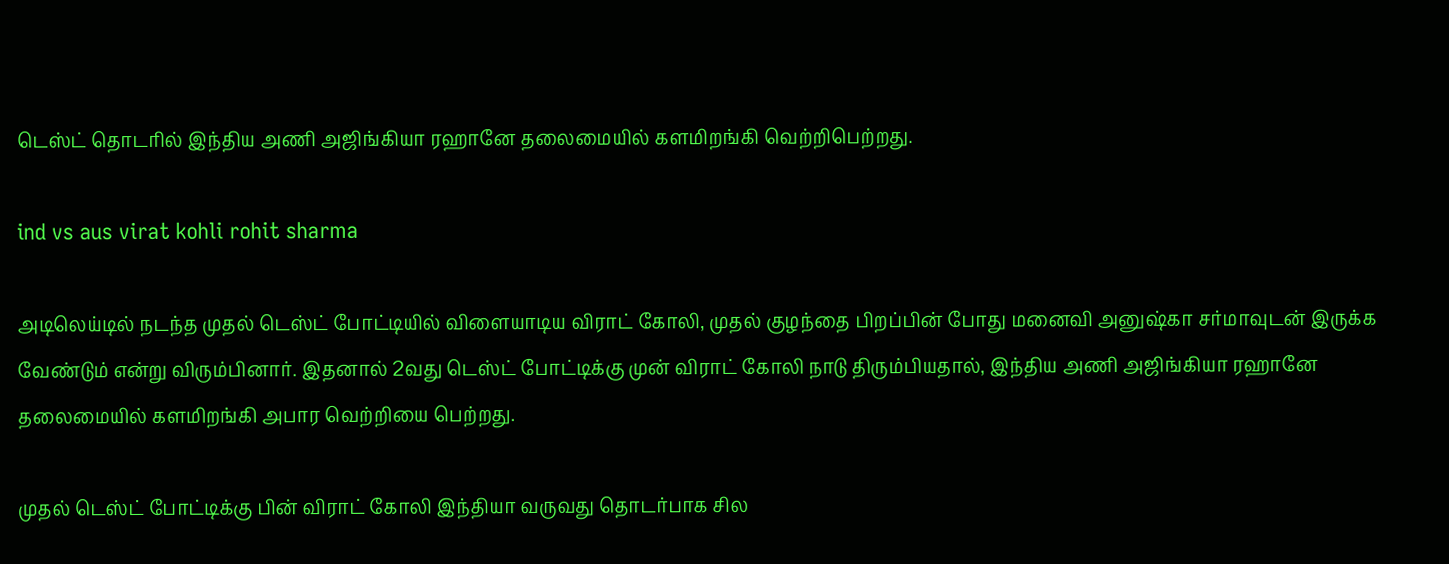டெஸ்ட் தொடரில் இந்திய அணி அஜிங்கியா ரஹானே தலைமையில் களமிறங்கி வெற்றிபெற்றது.

ind vs aus virat kohli rohit sharma

அடிலெய்டில் நடந்த முதல் டெஸ்ட் போட்டியில் விளையாடிய விராட் கோலி, முதல் குழந்தை பிறப்பின் போது மனைவி அனுஷ்கா சர்மாவுடன் இருக்க வேண்டும் என்று விரும்பினார். இதனால் 2வது டெஸ்ட் போட்டிக்கு முன் விராட் கோலி நாடு திரும்பியதால், இந்திய அணி அஜிங்கியா ரஹானே தலைமையில் களமிறங்கி அபார வெற்றியை பெற்றது.

முதல் டெஸ்ட் போட்டிக்கு பின் விராட் கோலி இந்தியா வருவது தொடர்பாக சில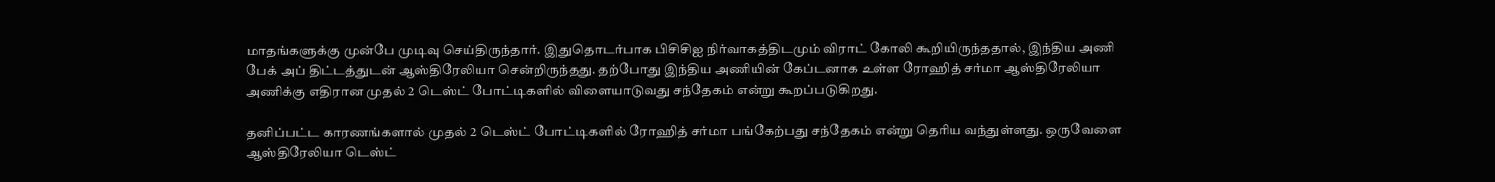மாதங்களுக்கு முன்பே முடிவு செய்திருந்தார். இதுதொடர்பாக பிசிசிஐ நிர்வாகத்திடமும் விராட் கோலி கூறியிருந்ததால், இந்திய அணி பேக் அப் திட்டத்துடன் ஆஸ்திரேலியா சென்றிருந்தது. தற்போது இந்திய அணியின் கேப்டனாக உள்ள ரோஹித் சர்மா ஆஸ்திரேலியா அணிக்கு எதிரான முதல் 2 டெஸ்ட் போட்டிகளில் விளையாடுவது சந்தேகம் என்று கூறப்படுகிறது.

தனிப்பட்ட காரணங்களால் முதல் 2 டெஸ்ட் போட்டிகளில் ரோஹித் சர்மா பங்கேற்பது சந்தேகம் என்று தெரிய வந்துள்ளது. ஒருவேளை ஆஸ்திரேலியா டெஸ்ட்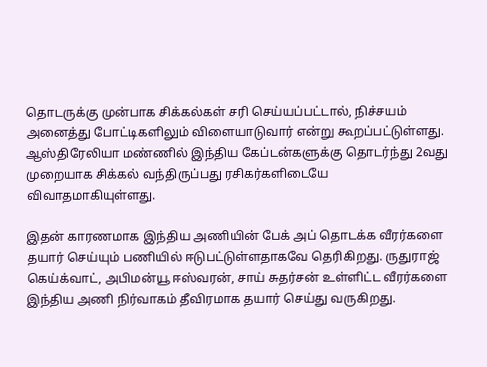தொடருக்கு முன்பாக சிக்கல்கள் சரி செய்யப்பட்டால், நிச்சயம் அனைத்து போட்டிகளிலும் விளையாடுவார் என்று கூறப்பட்டுள்ளது. ஆஸ்திரேலியா மண்ணில் இந்திய கேப்டன்களுக்கு தொடர்ந்து 2வது முறையாக சிக்கல் வந்திருப்பது ரசிகர்களிடையே விவாதமாகியுள்ளது.

இதன் காரணமாக இந்திய அணியின் பேக் அப் தொடக்க வீரர்களை தயார் செய்யும் பணியில் ஈடுபட்டுள்ளதாகவே தெரிகிறது. ருதுராஜ் கெய்க்வாட், அபிமன்யூ ஈஸ்வரன், சாய் சுதர்சன் உள்ளிட்ட வீரர்களை இந்திய அணி நிர்வாகம் தீவிரமாக தயார் செய்து வருகிறது.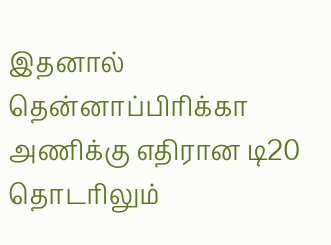இதனால் தென்னாப்பிரிக்கா அணிக்கு எதிரான டி20 தொடரிலும்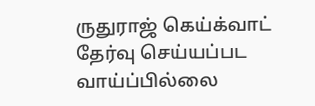ருதுராஜ் கெய்க்வாட் தேர்வு செய்யப்பட வாய்ப்பில்லை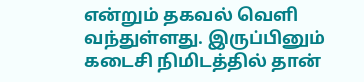என்றும் தகவல் வெளி வந்துள்ளது. இருப்பினும் கடைசி நிமிடத்தில் தான்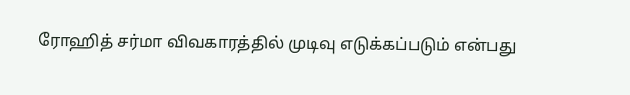ரோஹித் சர்மா விவகாரத்தில் முடிவு எடுக்கப்படும் என்பது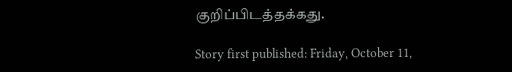குறிப்பிடத்தக்கது.

Story first published: Friday, October 11,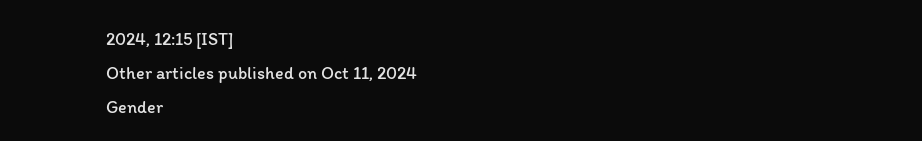2024, 12:15 [IST]
Other articles published on Oct 11, 2024
Gender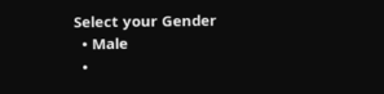Select your Gender
  • Male
  •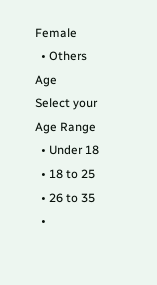Female
  • Others
Age
Select your Age Range
  • Under 18
  • 18 to 25
  • 26 to 35
  •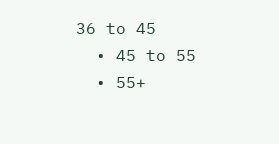36 to 45
  • 45 to 55
  • 55+